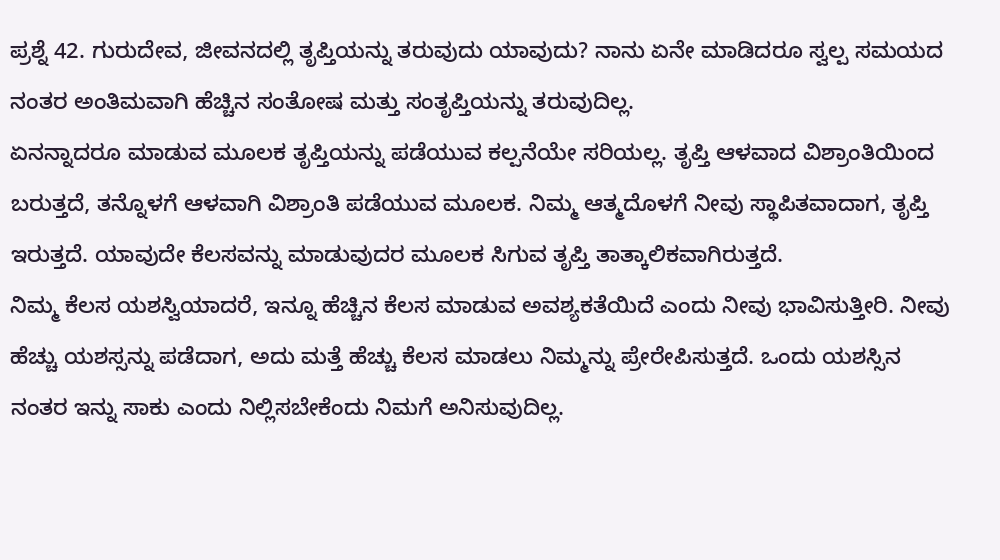ಪ್ರಶ್ನೆ 42. ಗುರುದೇವ, ಜೀವನದಲ್ಲಿ ತೃಪ್ತಿಯನ್ನು ತರುವುದು ಯಾವುದು? ನಾನು ಏನೇ ಮಾಡಿದರೂ ಸ್ವಲ್ಪ ಸಮಯದ ನಂತರ ಅಂತಿಮವಾಗಿ ಹೆಚ್ಚಿನ ಸಂತೋಷ ಮತ್ತು ಸಂತೃಪ್ತಿಯನ್ನು ತರುವುದಿಲ್ಲ.
ಏನನ್ನಾದರೂ ಮಾಡುವ ಮೂಲಕ ತೃಪ್ತಿಯನ್ನು ಪಡೆಯುವ ಕಲ್ಪನೆಯೇ ಸರಿಯಲ್ಲ. ತೃಪ್ತಿ ಆಳವಾದ ವಿಶ್ರಾಂತಿಯಿಂದ ಬರುತ್ತದೆ, ತನ್ನೊಳಗೆ ಆಳವಾಗಿ ವಿಶ್ರಾಂತಿ ಪಡೆಯುವ ಮೂಲಕ. ನಿಮ್ಮ ಆತ್ಮದೊಳಗೆ ನೀವು ಸ್ಥಾಪಿತವಾದಾಗ, ತೃಪ್ತಿ ಇರುತ್ತದೆ. ಯಾವುದೇ ಕೆಲಸವನ್ನು ಮಾಡುವುದರ ಮೂಲಕ ಸಿಗುವ ತೃಪ್ತಿ ತಾತ್ಕಾಲಿಕವಾಗಿರುತ್ತದೆ.
ನಿಮ್ಮ ಕೆಲಸ ಯಶಸ್ವಿಯಾದರೆ, ಇನ್ನೂ ಹೆಚ್ಚಿನ ಕೆಲಸ ಮಾಡುವ ಅವಶ್ಯಕತೆಯಿದೆ ಎಂದು ನೀವು ಭಾವಿಸುತ್ತೀರಿ. ನೀವು ಹೆಚ್ಚು ಯಶಸ್ಸನ್ನು ಪಡೆದಾಗ, ಅದು ಮತ್ತೆ ಹೆಚ್ಚು ಕೆಲಸ ಮಾಡಲು ನಿಮ್ಮನ್ನು ಪ್ರೇರೇಪಿಸುತ್ತದೆ. ಒಂದು ಯಶಸ್ಸಿನ ನಂತರ ಇನ್ನು ಸಾಕು ಎಂದು ನಿಲ್ಲಿಸಬೇಕೆಂದು ನಿಮಗೆ ಅನಿಸುವುದಿಲ್ಲ.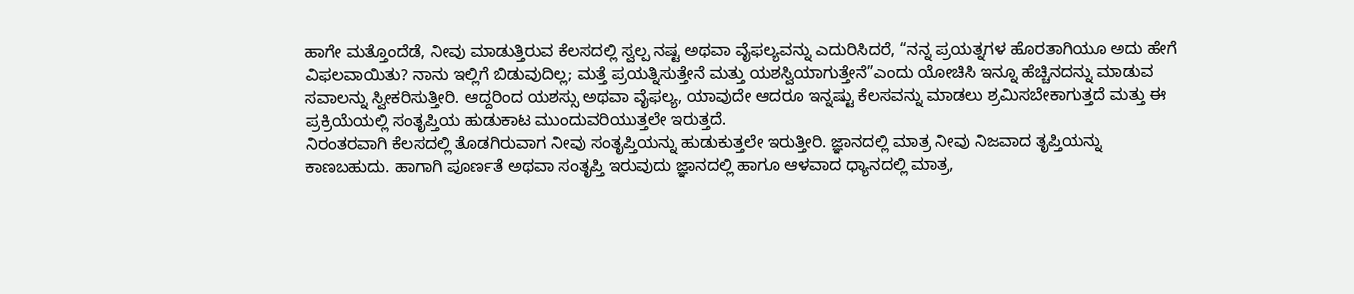ಹಾಗೇ ಮತ್ತೊಂದೆಡೆ, ನೀವು ಮಾಡುತ್ತಿರುವ ಕೆಲಸದಲ್ಲಿ ಸ್ವಲ್ಪ ನಷ್ಟ ಅಥವಾ ವೈಫಲ್ಯವನ್ನು ಎದುರಿಸಿದರೆ, “ನನ್ನ ಪ್ರಯತ್ನಗಳ ಹೊರತಾಗಿಯೂ ಅದು ಹೇಗೆ ವಿಫಲವಾಯಿತು? ನಾನು ಇಲ್ಲಿಗೆ ಬಿಡುವುದಿಲ್ಲ; ಮತ್ತೆ ಪ್ರಯತ್ನಿಸುತ್ತೇನೆ ಮತ್ತು ಯಶಸ್ವಿಯಾಗುತ್ತೇನೆ”ಎಂದು ಯೋಚಿಸಿ ಇನ್ನೂ ಹೆಚ್ಚಿನದನ್ನು ಮಾಡುವ ಸವಾಲನ್ನು ಸ್ವೀಕರಿಸುತ್ತೀರಿ. ಆದ್ದರಿಂದ ಯಶಸ್ಸು ಅಥವಾ ವೈಫಲ್ಯ, ಯಾವುದೇ ಆದರೂ ಇನ್ನಷ್ಟು ಕೆಲಸವನ್ನು ಮಾಡಲು ಶ್ರಮಿಸಬೇಕಾಗುತ್ತದೆ ಮತ್ತು ಈ ಪ್ರಕ್ರಿಯೆಯಲ್ಲಿ ಸಂತೃಪ್ತಿಯ ಹುಡುಕಾಟ ಮುಂದುವರಿಯುತ್ತಲೇ ಇರುತ್ತದೆ.
ನಿರಂತರವಾಗಿ ಕೆಲಸದಲ್ಲಿ ತೊಡಗಿರುವಾಗ ನೀವು ಸಂತೃಪ್ತಿಯನ್ನು ಹುಡುಕುತ್ತಲೇ ಇರುತ್ತೀರಿ. ಜ್ಞಾನದಲ್ಲಿ ಮಾತ್ರ ನೀವು ನಿಜವಾದ ತೃಪ್ತಿಯನ್ನು ಕಾಣಬಹುದು. ಹಾಗಾಗಿ ಪೂರ್ಣತೆ ಅಥವಾ ಸಂತೃಪ್ತಿ ಇರುವುದು ಜ್ಞಾನದಲ್ಲಿ ಹಾಗೂ ಆಳವಾದ ಧ್ಯಾನದಲ್ಲಿ ಮಾತ್ರ,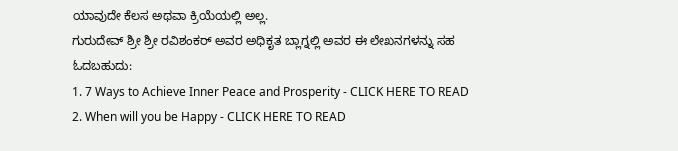ಯಾವುದೇ ಕೆಲಸ ಅಥವಾ ಕ್ರಿಯೆಯಲ್ಲಿ ಅಲ್ಲ.
ಗುರುದೇವ್ ಶ್ರೀ ಶ್ರೀ ರವಿಶಂಕರ್ ಅವರ ಅಧಿಕೃತ ಬ್ಲಾಗ್ನಲ್ಲಿ ಅವರ ಈ ಲೇಖನಗಳನ್ನು ಸಹ ಓದಬಹುದು:
1. 7 Ways to Achieve Inner Peace and Prosperity - CLICK HERE TO READ
2. When will you be Happy - CLICK HERE TO READ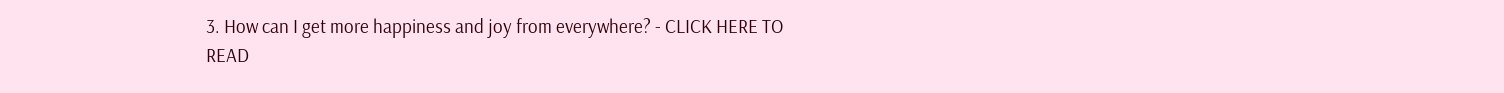3. How can I get more happiness and joy from everywhere? - CLICK HERE TO READ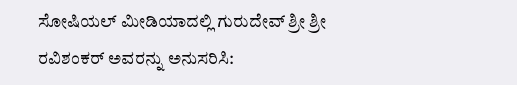ಸೋಷಿಯಲ್ ಮೀಡಿಯಾದಲ್ಲಿ ಗುರುದೇವ್ ಶ್ರೀ ಶ್ರೀ ರವಿಶಂಕರ್ ಅವರನ್ನು ಅನುಸರಿಸಿ: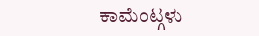ಕಾಮೆಂಟ್ಗಳು